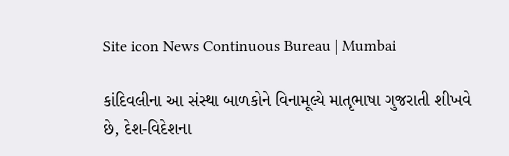Site icon News Continuous Bureau | Mumbai

કાંદિવલીના આ સંસ્થા બાળકોને વિનામૂલ્યે માતૃભાષા ગુજરાતી શીખવે છે, દેશ-વિદેશના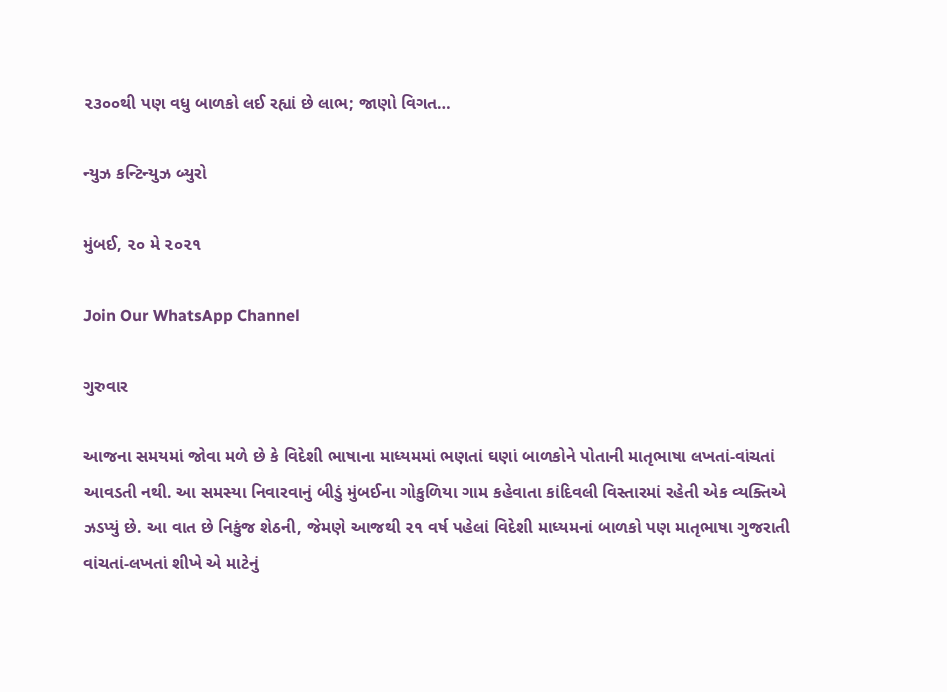૨૩૦૦થી પણ વધુ બાળકો લઈ રહ્યાં છે લાભ; જાણો વિગત…

ન્યુઝ કન્ટિન્યુઝ બ્યુરો

મુંબઈ, ૨૦ મે ૨૦૨૧

Join Our WhatsApp Channel

ગુરુવાર

આજના સમયમાં જોવા મળે છે કે વિદેશી ભાષાના માધ્યમમાં ભણતાં ઘણાં બાળકોને પોતાની માતૃભાષા લખતાં-વાંચતાં આવડતી નથી. આ સમસ્યા નિવારવાનું બીડું મુંબઈના ગોકુળિયા ગામ કહેવાતા કાંદિવલી વિસ્તારમાં રહેતી એક વ્યક્તિએ ઝડપ્યું છે. આ વાત છે નિકુંજ શેઠની, જેમણે આજથી ૨૧ વર્ષ પહેલાં વિદેશી માધ્યમનાં બાળકો પણ માતૃભાષા ગુજરાતી વાંચતાં-લખતાં શીખે એ માટેનું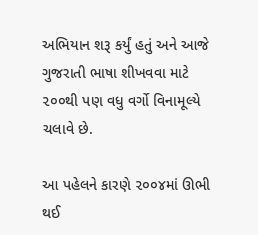અભિયાન શરૂ કર્યું હતું અને આજે ગુજરાતી ભાષા શીખવવા માટે ૨૦૦થી પણ વધુ વર્ગો વિનામૂલ્યે ચલાવે છે.

આ પહેલને કારણે ૨૦૦૪માં ઊભી થઈ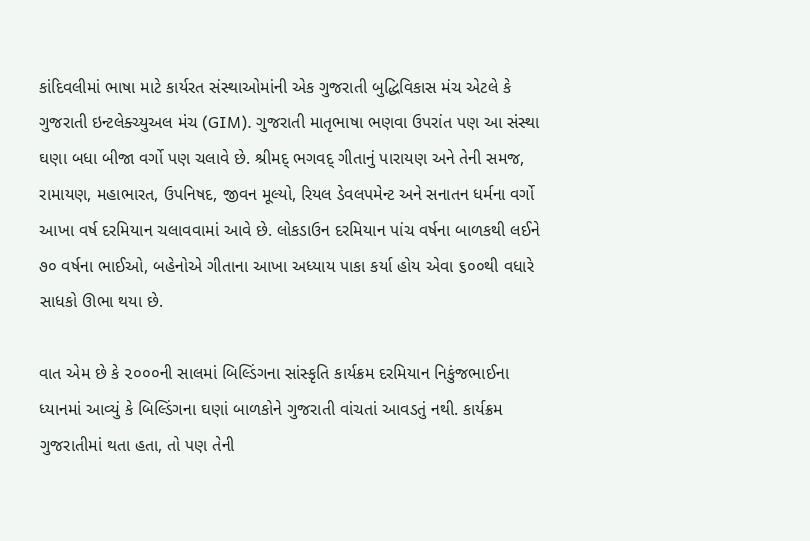કાંદિવલીમાં ભાષા માટે કાર્યરત સંસ્થાઓમાંની એક ગુજરાતી બુદ્ધિવિકાસ મંચ એટલે કે ગુજરાતી ઇન્ટલેક્ચ્યુઅલ મંચ (GIM). ગુજરાતી માતૃભાષા ભણવા ઉપરાંત પણ આ સંસ્થા ઘણા બધા બીજા વર્ગો પણ ચલાવે છે. શ્રીમદ્ ભગવદ્ ગીતાનું પારાયણ અને તેની સમજ, રામાયણ, મહાભારત, ઉપનિષદ, જીવન મૂલ્યો, રિયલ ડેવલપમેન્ટ અને સનાતન ધર્મના વર્ગો આખા વર્ષ દરમિયાન ચલાવવામાં આવે છે. લોકડાઉન દરમિયાન પાંચ વર્ષના બાળકથી લઈને ૭૦ વર્ષના ભાઈઓ, બહેનોએ ગીતાના આખા અધ્યાય પાકા કર્યા હોય એવા ૬૦૦થી વધારે સાધકો ઊભા થયા છે.

વાત એમ છે કે ૨૦૦૦ની સાલમાં બિલ્ડિંગના સાંસ્કૃતિ કાર્યક્રમ દરમિયાન નિકુંજભાઈના ધ્યાનમાં આવ્યું કે બિલ્ડિંગના ઘણાં બાળકોને ગુજરાતી વાંચતાં આવડતું નથી. કાર્યક્રમ ગુજરાતીમાં થતા હતા, તો પણ તેની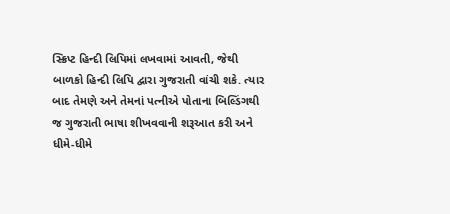સ્ક્રિપ્ટ હિન્દી લિપિમાં લખવામાં આવતી, જેથી બાળકો હિન્દી લિપિ દ્વારા ગુજરાતી વાંચી શકે. ત્યાર બાદ તેમણે અને તેમનાં પત્નીએ પોતાના બિલ્ડિંગથી જ ગુજરાતી ભાષા શીખવવાની શરૂઆત કરી અને ધીમે-ધીમે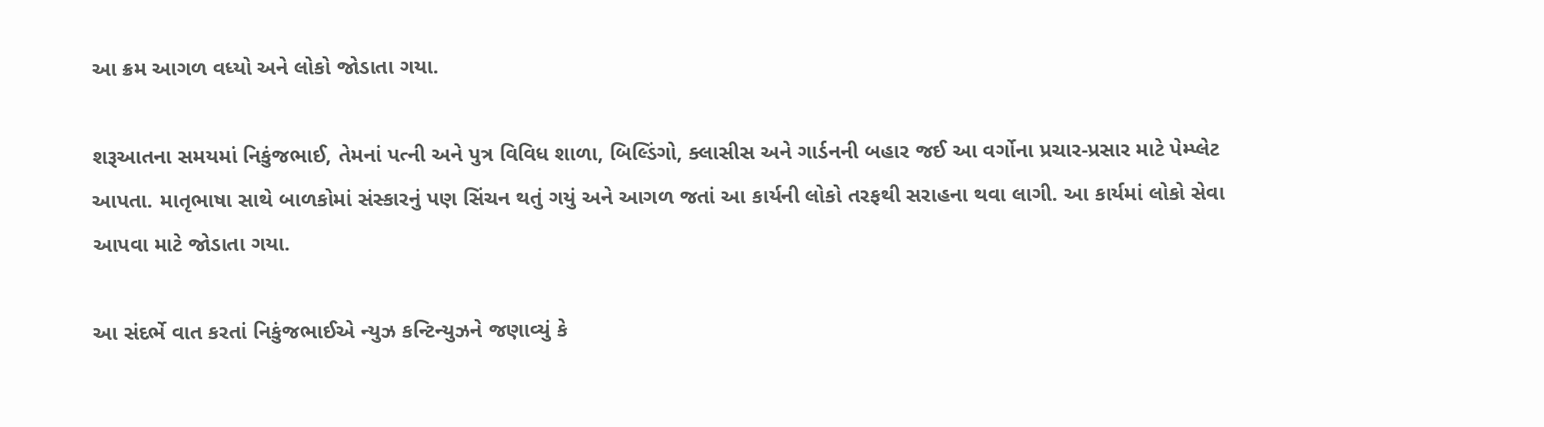આ ક્રમ આગળ વધ્યો અને લોકો જોડાતા ગયા.

શરૂઆતના સમયમાં નિકુંજભાઈ, તેમનાં પત્ની અને પુત્ર વિવિધ શાળા, બિલ્ડિંગો, ક્લાસીસ અને ગાર્ડનની બહાર જઈ આ વર્ગોના પ્રચાર-પ્રસાર માટે પેમ્પ્લેટ આપતા. માતૃભાષા સાથે બાળકોમાં સંસ્કારનું પણ સિંચન થતું ગયું અને આગળ જતાં આ કાર્યની લોકો તરફથી સરાહના થવા લાગી. આ કાર્યમાં લોકો સેવા આપવા માટે જોડાતા ગયા.

આ સંદર્ભે વાત કરતાં નિકુંજભાઈએ ન્યુઝ કન્ટિન્યુઝને જણાવ્યું કે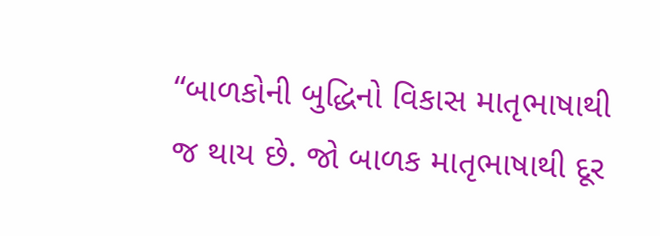“બાળકોની બુદ્ધિનો વિકાસ માતૃભાષાથી જ થાય છે. જો બાળક માતૃભાષાથી દૂર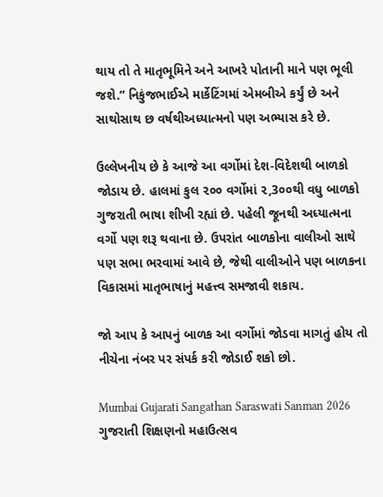થાય તો તે માતૃભૂમિને અને આખરે પોતાની માને પણ ભૂલી જશે.” નિકુંજભાઈએ માર્કેટિંગમાં એમબીએ કર્યું છે અને સાથોસાથ છ વર્ષથીઅધ્યાત્મનો પણ અભ્યાસ કરે છે.

ઉલ્લેખનીય છે કે આજે આ વર્ગોમાં દેશ-વિદેશથી બાળકો જોડાય છે. હાલમાં કુલ ૨૦૦ વર્ગોમાં ૨,3૦૦થી વધુ બાળકો ગુજરાતી ભાષા શીખી રહ્યાં છે. પહેલી જૂનથી અધ્યાત્મના વર્ગો પણ શરૂ થવાના છે. ઉપરાંત બાળકોના વાલીઓ સાથે પણ સભા ભરવામાં આવે છે, જેથી વાલીઓને પણ બાળકના વિકાસમાં માતૃભાષાનું મહત્ત્વ સમજાવી શકાય.

જો આપ કે આપનું બાળક આ વર્ગોમાં જોડવા માગતું હોય તો નીચેના નંબર પર સંપર્ક કરી જોડાઈ શકો છો.

Mumbai Gujarati Sangathan Saraswati Sanman 2026 ગુજરાતી શિક્ષણનો મહાઉત્સવ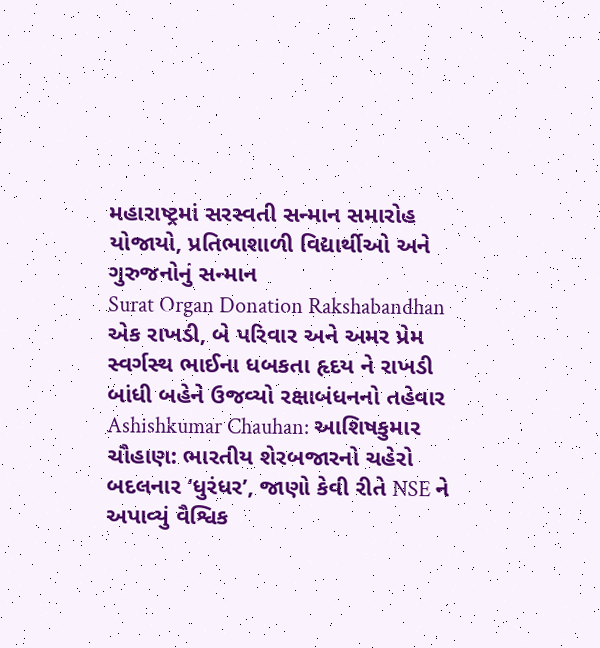મહારાષ્ટ્રમાં સરસ્વતી સન્માન સમારોહ યોજાયો, પ્રતિભાશાળી વિદ્યાર્થીઓ અને ગુરુજનોનું સન્માન
Surat Organ Donation Rakshabandhan એક રાખડી, બે પરિવાર અને અમર પ્રેમ સ્વર્ગસ્થ ભાઈના ધબકતા હૃદય ને રાખડી બાંધી બહેને ઉજવ્યો રક્ષાબંધનનો તહેવાર
Ashishkumar Chauhan: આશિષકુમાર ચૌહાણ: ભારતીય શેરબજારનો ચહેરો બદલનાર ‘ધુરંધર’, જાણો કેવી રીતે NSE ને અપાવ્યું વૈશ્વિક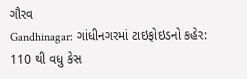ગૌરવ
Gandhinagar: ગાંધીનગરમાં ટાઇફોઇડનો કહેર: 110 થી વધુ કેસ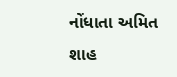નોંધાતા અમિત શાહ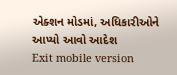એક્શન મોડમાં, અધિકારીઓને આપ્યો આવો આદેશ
Exit mobile version